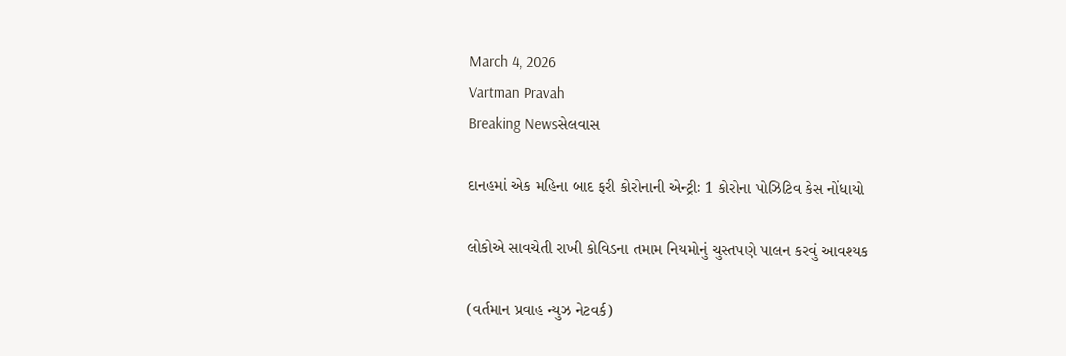March 4, 2026
Vartman Pravah
Breaking Newsસેલવાસ

દાનહમાં એક મહિના બાદ ફરી કોરોનાની એન્‍ટ્રીઃ 1 કોરોના પોઝિટિવ કેસ નોંધાયો

લોકોએ સાવચેતી રાખી કોવિડના તમામ નિયમોનું ચુસ્‍તપણે પાલન કરવું આવશ્‍યક

(વર્તમાન પ્રવાહ ન્‍યુઝ નેટવર્ક)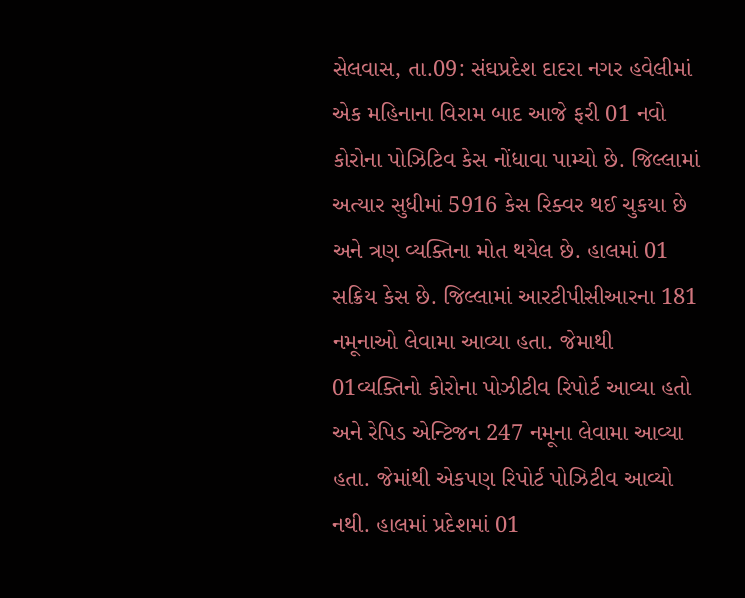સેલવાસ, તા.09: સંઘપ્રદેશ દાદરા નગર હવેલીમાં એક મહિનાના વિરામ બાદ આજે ફરી 01 નવો કોરોના પોઝિટિવ કેસ નોંધાવા પામ્‍યો છે. જિલ્લામાં અત્‍યાર સુધીમાં 5916 કેસ રિક્‍વર થઈ ચુકયા છે અને ત્રણ વ્‍યક્‍તિના મોત થયેલ છે. હાલમાં 01 સક્રિય કેસ છે. જિલ્લામાં આરટીપીસીઆરના 181 નમૂનાઓ લેવામા આવ્‍યા હતા. જેમાથી 01વ્‍યક્‍તિનો કોરોના પોઝીટીવ રિપોર્ટ આવ્‍યા હતો અને રેપિડ એન્‍ટિજન 247 નમૂના લેવામા આવ્‍યા હતા. જેમાંથી એકપણ રિપોર્ટ પોઝિટીવ આવ્‍યો નથી. હાલમાં પ્રદેશમાં 01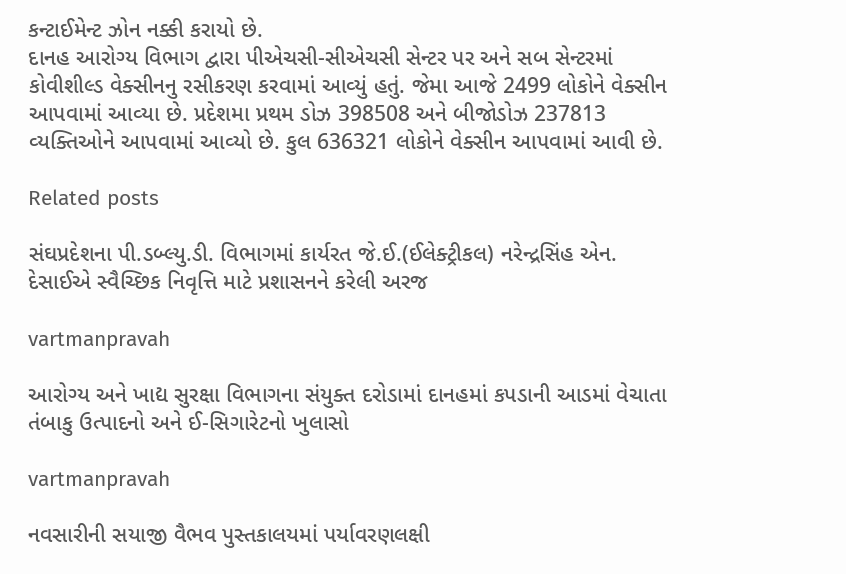કન્‍ટાઈમેન્‍ટ ઝોન નક્કી કરાયો છે.
દાનહ આરોગ્‍ય વિભાગ દ્વારા પીએચસી-સીએચસી સેન્‍ટર પર અને સબ સેન્‍ટરમાં કોવીશીલ્‍ડ વેક્‍સીનનુ રસીકરણ કરવામાં આવ્‍યું હતું. જેમા આજે 2499 લોકોને વેક્‍સીન આપવામાં આવ્‍યા છે. પ્રદેશમા પ્રથમ ડોઝ 398508 અને બીજોડોઝ 237813 વ્‍યક્‍તિઓને આપવામાં આવ્‍યો છે. કુલ 636321 લોકોને વેક્‍સીન આપવામાં આવી છે.

Related posts

સંઘપ્રદેશના પી.ડબ્‍લ્‍યુ.ડી. વિભાગમાં કાર્યરત જે.ઈ.(ઈલેક્‍ટ્રીકલ) નરેન્‍દ્રસિંહ એન. દેસાઈએ સ્‍વૈચ્‍છિક નિવૃત્તિ માટે પ્રશાસનને કરેલી અરજ

vartmanpravah

આરોગ્‍ય અને ખાદ્ય સુરક્ષા વિભાગના સંયુક્‍ત દરોડામાં દાનહમાં કપડાની આડમાં વેચાતા તંબાકુ ઉત્‍પાદનો અને ઈ-સિગારેટનો ખુલાસો

vartmanpravah

નવસારીની સયાજી વૈભવ પુસ્‍તકાલયમાં પર્યાવરણલક્ષી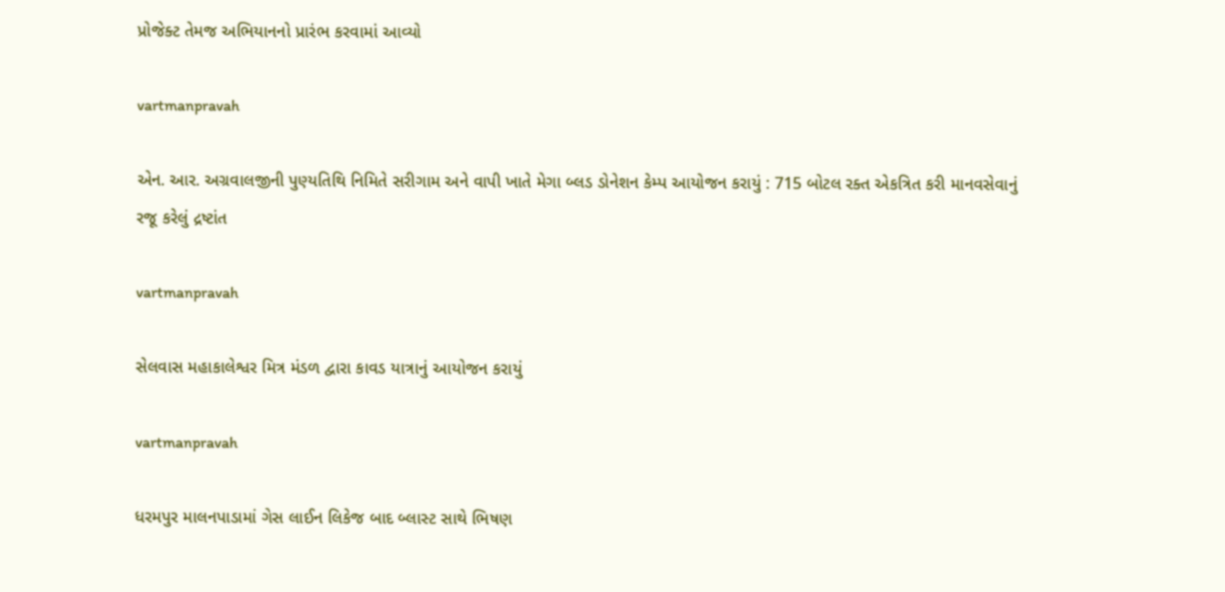પ્રોજેક્‍ટ તેમજ અભિયાનનો પ્રારંભ કરવામાં આવ્યો

vartmanpravah

એન. આર. અગ્રવાલજીની પુણ્‍યતિથિ નિમિતે સરીગામ અને વાપી ખાતે મેગા બ્‍લડ ડોનેશન કેમ્‍પ આયોજન કરાયું : 715 બોટલ રક્‍ત એકત્રિત કરી માનવસેવાનું રજૂ કરેલું દ્રષ્ટાંત

vartmanpravah

સેલવાસ મહાકાલેશ્વર મિત્ર મંડળ દ્વારા કાવડ યાત્રાનું આયોજન કરાયું

vartmanpravah

ધરમપુર માલનપાડામાં ગેસ લાઈન લિકેજ બાદ બ્‍લાસ્‍ટ સાથે ભિષણ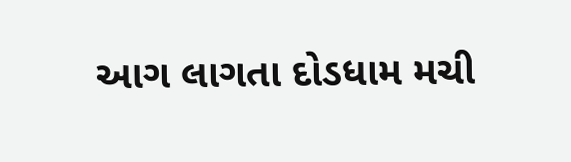આગ લાગતા દોડધામ મચી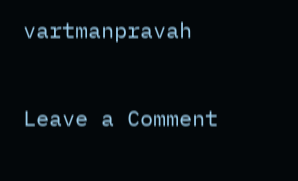vartmanpravah

Leave a Comment